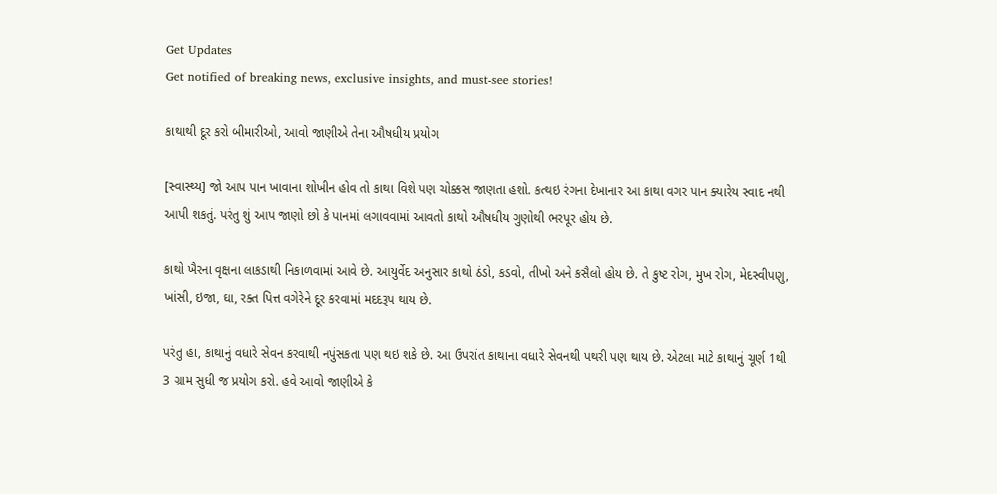Get Updates
Get notified of breaking news, exclusive insights, and must-see stories!

કાથાથી દૂર કરો બીમારીઓ, આવો જાણીએ તેના ઔષધીય પ્રયોગ

[સ્વાસ્થ્ય] જો આપ પાન ખાવાના શોખીન હોવ તો કાથા વિશે પણ ચોક્કસ જાણતા હશો. કત્થઇ રંગના દેખાનાર આ કાથા વગર પાન ક્યારેય સ્વાદ નથી આપી શકતું. પરંતુ શું આપ જાણો છો કે પાનમાં લગાવવામાં આવતો કાથો ઔષધીય ગુણોથી ભરપૂર હોય છે.

કાથો ખૈરના વૃક્ષના લાકડાથી નિકાળવામાં આવે છે. આયુર્વેદ અનુસાર કાથો ઠંડો, કડવો, તીખો અને કસૈલો હોય છે. તે કુષ્ટ રોગ, મુખ રોગ, મેદસ્વીપણુ, ખાંસી, ઇજા, ઘા, રક્ત પિત્ત વગેરેને દૂર કરવામાં મદદરૂપ થાય છે.

પરંતુ હા, કાથાનું વધારે સેવન કરવાથી નપુંસકતા પણ થઇ શકે છે. આ ઉપરાંત કાથાના વધારે સેવનથી પથરી પણ થાય છે. એટલા માટે કાથાનું ચૂર્ણ 1થી 3 ગ્રામ સુધી જ પ્રયોગ કરો. હવે આવો જાણીએ કે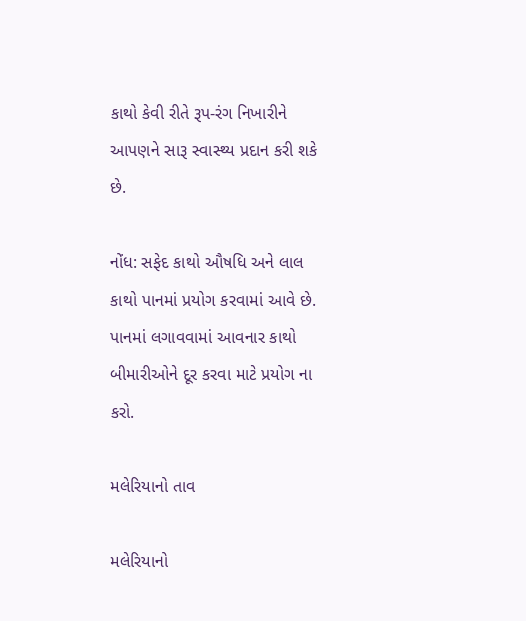કાથો કેવી રીતે રૂપ-રંગ નિખારીને આપણને સારૂ સ્વાસ્થ્ય પ્રદાન કરી શકે છે.

નોંધ: સફેદ કાથો ઔષધિ અને લાલ કાથો પાનમાં પ્રયોગ કરવામાં આવે છે. પાનમાં લગાવવામાં આવનાર કાથો બીમારીઓને દૂર કરવા માટે પ્રયોગ ના કરો.

મલેરિયાનો તાવ

મલેરિયાનો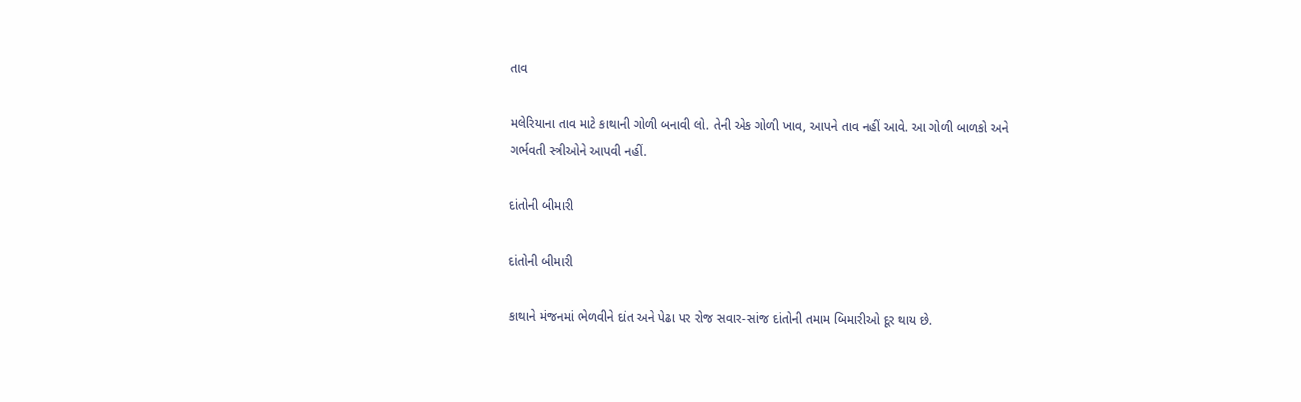તાવ

મલેરિયાના તાવ માટે કાથાની ગોળી બનાવી લો. તેની એક ગોળી ખાવ, આપને તાવ નહીં આવે. આ ગોળી બાળકો અને ગર્ભવતી સ્ત્રીઓને આપવી નહીં.

દાંતોની બીમારી

દાંતોની બીમારી

કાથાને મંજનમાં ભેળવીને દાંત અને પેઢા પર રોજ સવાર-સાંજ દાંતોની તમામ બિમારીઓ દૂર થાય છે.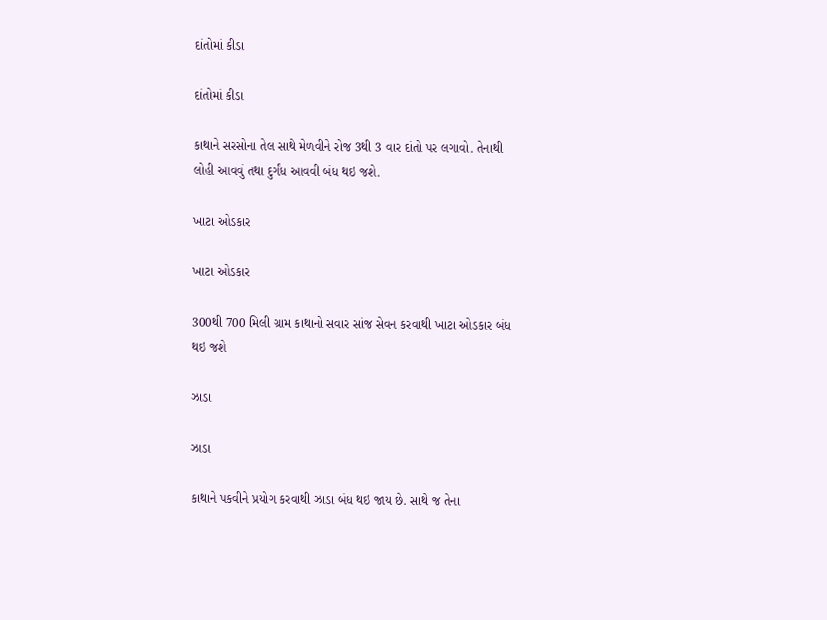દાંતોમાં કીડા

દાંતોમાં કીડા

કાથાને સરસોના તેલ સાથે મેળવીને રોજ 3થી 3 વાર દાંતો પર લગાવો. તેનાથી લોહી આવવું તથા દુર્ગંધ આવવી બંધ થઇ જશે.

ખાટા ઓડકાર

ખાટા ઓડકાર

300થી 700 મિલી ગ્રામ કાથાનો સવાર સાંજ સેવન કરવાથી ખાટા ઓડકાર બંધ થઇ જશે

ઝાડા

ઝાડા

કાથાને પકવીને પ્રયોગ કરવાથી ઝાડા બંધ થઇ જાય છે. સાથે જ તેના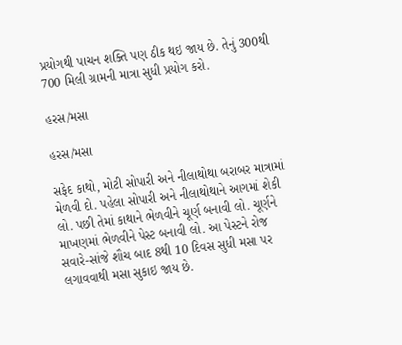પ્રયોગથી પાચન શક્તિ પણ ઠીક થઇ જાય છે. તેનું 300થી 700 મિલી ગ્રામની માત્રા સુધી પ્રયોગ કરો.

હરસ/મસા

હરસ/મસા

સફેદ કાથો, મોટી સોપારી અને નીલાથોથા બરાબર માત્રામાં મેળવી દો. પહેલા સોપારી અને નીલાથોથાને આગમાં શેકી લો. પછી તેમાં કાથાને ભેળવીને ચૂર્ણ બનાવી લો. ચૂર્ણને માખણમાં ભેળવીને પેસ્ટ બનાવી લો. આ પેસ્ટને રોજ સવારે-સાંજે શૌચ બાદ 8થી 10 દિવસ સુધી મસા પર લગાવવાથી મસા સુકાઇ જાય છે.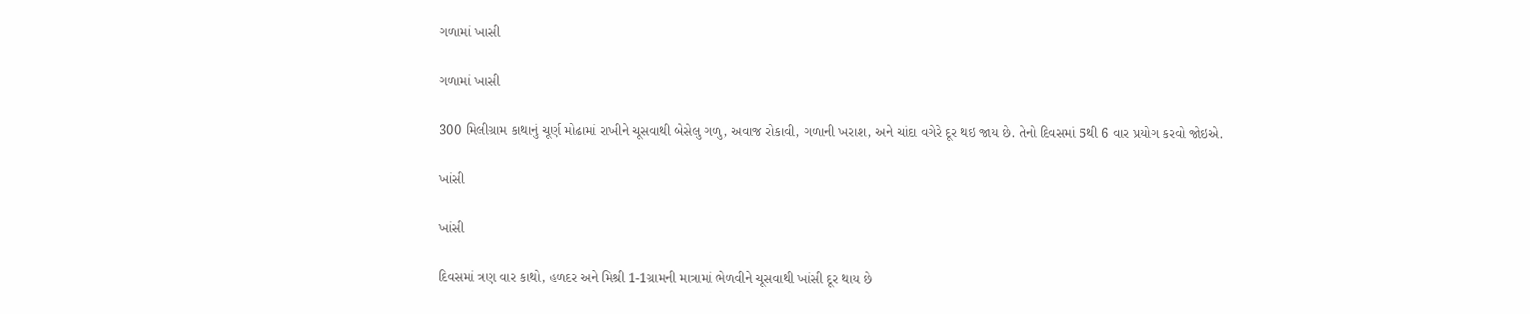ગળામાં ખાસી

ગળામાં ખાસી

300 મિલીગ્રામ કાથાનું ચૂર્ણ મોઢામાં રાખીને ચૂસવાથી બેસેલુ ગળુ, અવાજ રોકાવી, ગળાની ખરાશ, અને ચાંદા વગેરે દૂર થઇ જાય છે. તેનો દિવસમાં 5થી 6 વાર પ્રયોગ કરવો જોઇએ.

ખાંસી

ખાંસી

દિવસમાં ત્રણ વાર કાથો, હળદર અને મિશ્રી 1-1ગ્રામની માત્રામાં ભેળવીને ચૂસવાથી ખાંસી દૂર થાય છે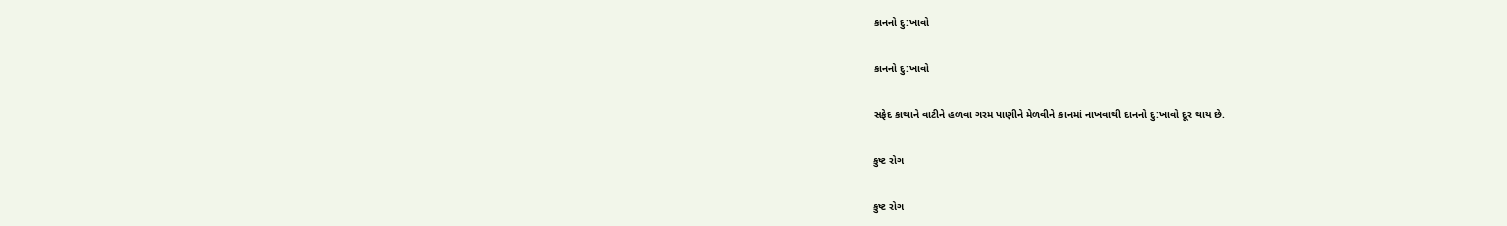કાનનો દુ:ખાવો

કાનનો દુ:ખાવો

સફેદ કાથાને વાટીને હળવા ગરમ પાણીને મેળવીને કાનમાં નાખવાથી દાનનો દુ:ખાવો દૂર થાય છે.

કુષ્ટ રોગ

કુષ્ટ રોગ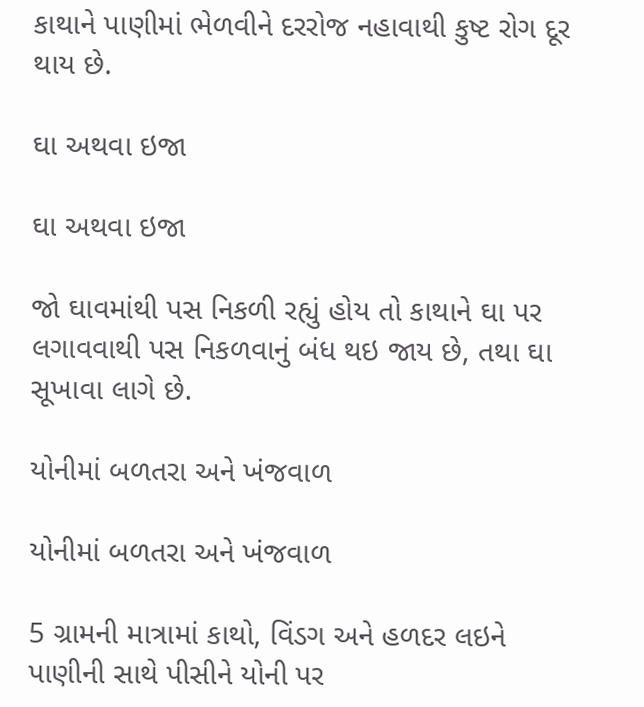કાથાને પાણીમાં ભેળવીને દરરોજ નહાવાથી કુષ્ટ રોગ દૂર થાય છે.

ઘા અથવા ઇજા

ઘા અથવા ઇજા

જો ઘાવમાંથી પસ નિકળી રહ્યું હોય તો કાથાને ઘા પર લગાવવાથી પસ નિકળવાનું બંધ થઇ જાય છે, તથા ઘા સૂખાવા લાગે છે.

યોનીમાં બળતરા અને ખંજવાળ

યોનીમાં બળતરા અને ખંજવાળ

5 ગ્રામની માત્રામાં કાથો, વિંડગ અને હળદર લઇને પાણીની સાથે પીસીને યોની પર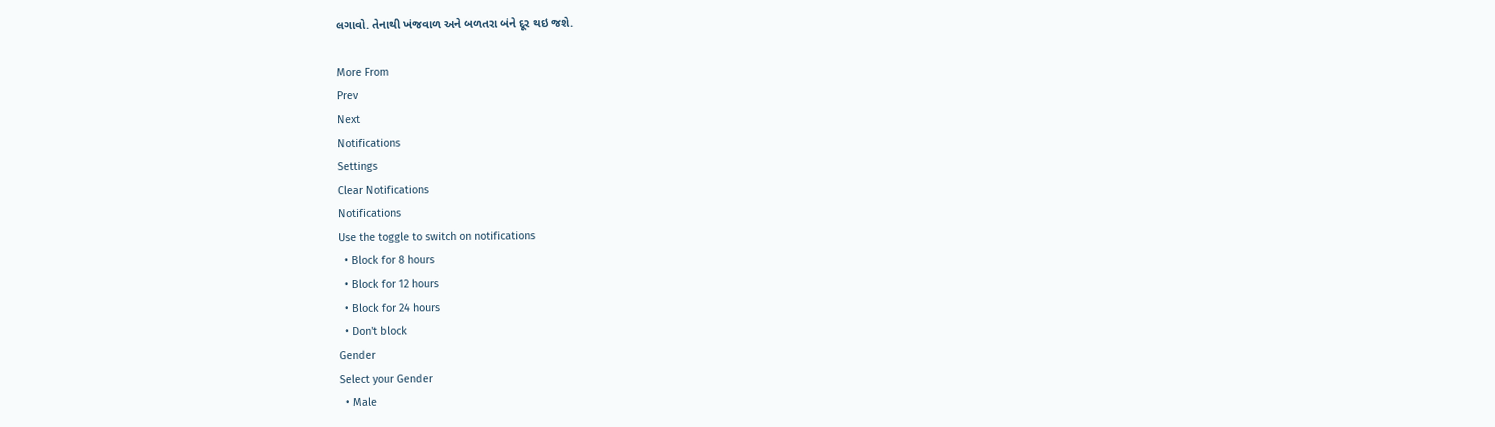લગાવો. તેનાથી ખંજવાળ અને બળતરા બંને દૂર થઇ જશે.

More From
Prev
Next
Notifications
Settings
Clear Notifications
Notifications
Use the toggle to switch on notifications
  • Block for 8 hours
  • Block for 12 hours
  • Block for 24 hours
  • Don't block
Gender
Select your Gender
  • Male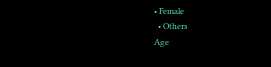• Female
  • Others
Age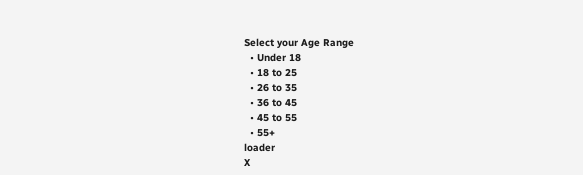Select your Age Range
  • Under 18
  • 18 to 25
  • 26 to 35
  • 36 to 45
  • 45 to 55
  • 55+
loader
X